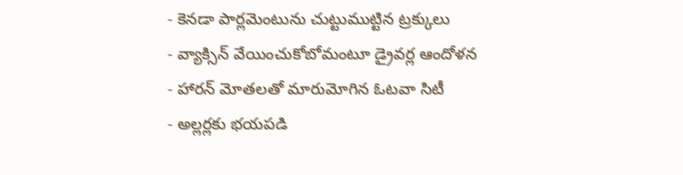- కెనడా పార్లమెంటును చుట్టుముట్టిన ట్రక్కులు
- వ్యాక్సిన్ వేయించుకోబోమంటూ డ్రైవర్ల ఆందోళన
- హారన్ మోతలతో మారుమోగిన ఓటవా సిటీ
- అల్లర్లకు భయపడి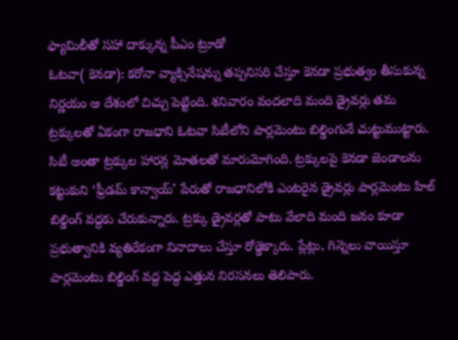ఫ్యామిలీతో సహా దాక్కున్న పీఎం ట్రూడో
ఓటవా( కెనడా): కరోనా వ్యాక్సినేషన్ను తప్పనిసరి చేస్తూ కెనడా ప్రభుత్వం తీసుకున్న నిర్ణయం ఆ దేశంలో చిచ్చు పెట్టింది. శనివారం వందలాది మంది డ్రైవర్లు తమ ట్రక్కులతో ఏకంగా రాజధాని ఓటవా సిటీలోని పార్లమెంటు బిల్డింగునే చుట్టుముట్టారు. సిటీ అంతా ట్రక్కుల హారన్ల మోతలతో మారుమోగింది. ట్రక్కులపై కెనడా జెండాలను కట్టుకుని ‘ఫ్రీడమ్ కాన్వాయ్’ పేరుతో రాజధానిలోకి ఎంటరైన డ్రైవర్లు పార్లమెంటు హిల్ బిల్డింగ్ వద్దకు చేరుకున్నారు. ట్రక్కు డ్రైవర్లతో పాటు వేలాది మంది జనం కూడా ప్రభుత్వానికి వ్యతిరేకంగా నినాదాలు చేస్తూ రోడ్డెక్కారు. ప్లేట్లు, గిన్నెలు వాయిస్తూ పార్లమెంటు బిల్డింగ్ వద్ద పెద్ద ఎత్తున నిరసనలు తెలిపారు.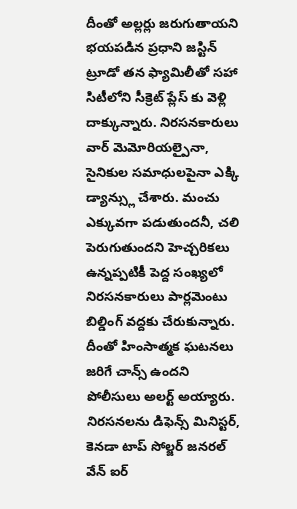దీంతో అల్లర్లు జరుగుతాయని భయపడిన ప్రధాని జస్టిన్ ట్రూడో తన ఫ్యామిలీతో సహా సిటీలోని సీక్రెట్ ప్లేస్ కు వెళ్లి దాక్కున్నారు. నిరసనకారులు వార్ మెమోరియల్పైనా, సైనికుల సమాధులపైనా ఎక్కి డ్యాన్స్లు చేశారు. మంచు ఎక్కువగా పడుతుందనీ, చలి పెరుగుతుందని హెచ్చరికలు ఉన్నప్పటికీ పెద్ద సంఖ్యలో నిరసనకారులు పార్లమెంటు బిల్డింగ్ వద్దకు చేరుకున్నారు. దీంతో హింసాత్మక ఘటనలు జరిగే చాన్స్ ఉందని పోలీసులు అలర్ట్ అయ్యారు. నిరసనలను డిఫెన్స్ మినిస్టర్, కెనడా టాప్ సోల్జర్ జనరల్ వేన్ ఐర్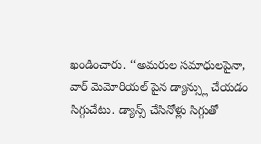ఖండించారు. ‘‘అమరుల సమాధులపైనా, వార్ మెమోరియల్ పైన డ్యాన్స్లు చేయడం సిగ్గుచేటు. డ్యాన్స్ చేసినోళ్లు సిగ్గుతో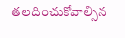తలదించుకోవాల్సిన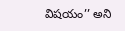విషయం’’ అని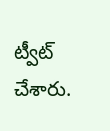ట్వీట్ చేశారు.